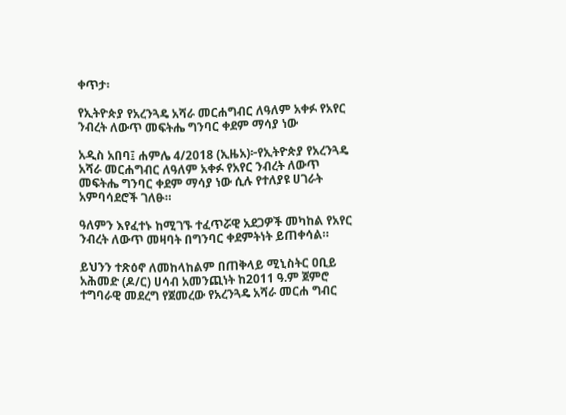ቀጥታ፡

የኢትዮጵያ የአረንጓዴ አሻራ መርሐግብር ለዓለም አቀፉ የአየር ንብረት ለውጥ መፍትሔ ግንባር ቀደም ማሳያ ነው

አዲስ አበባ፤ ሐምሌ 4/2018 (ኢዜአ)፦የኢትዮጵያ የአረንጓዴ አሻራ መርሐግብር ለዓለም አቀፉ የአየር ንብረት ለውጥ መፍትሔ ግንባር ቀደም ማሳያ ነው ሲሉ የተለያዩ ሀገራት አምባሳደሮች ገለፁ።

ዓለምን እየፈተኑ ከሚገኙ ተፈጥሯዊ አደጋዎች መካከል የአየር ንብረት ለውጥ መዛባት በግንባር ቀደምትነት ይጠቀሳል።

ይህንን ተጽዕኖ ለመከላከልም በጠቅላይ ሚኒስትር ዐቢይ አሕመድ (ዶ/ር) ሀሳብ አመንጪነት ከ2011 ዓ.ም ጀምሮ ተግባራዊ መደረግ የጀመረው የአረንጓዴ አሻራ መርሐ ግብር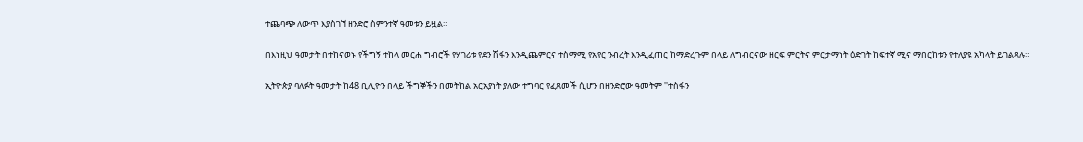ተጨባጭ ለውጥ እያስገኘ ዘንድሮ ስምንተኛ ዓመቱን ይዟል።

በእነዚህ ዓመታት በተከናወኑ የችግኝ ተከላ መርሐ ግብሮች የሃገሪቱ የደን ሽፋን እንዲጨምርና ተስማሚ የአየር ንብረት እንዲፈጠር ከማድረጉም በላይ ለግብርናው ዘርፍ ምርትና ምርታማነት ዕድገት ከፍተኛ ሚና ማበርከቱን የተለያዩ አካላት ይገልጻሉ።

ኢትዮጵያ ባለፉት ዓመታት ከ48 ቢሊዮን በላይ ችግኞችን በመትከል አርአያነት ያለው ተግባር የፈጸመች ሲሆን በዘንድሮው ዓመትም ''ተስፋን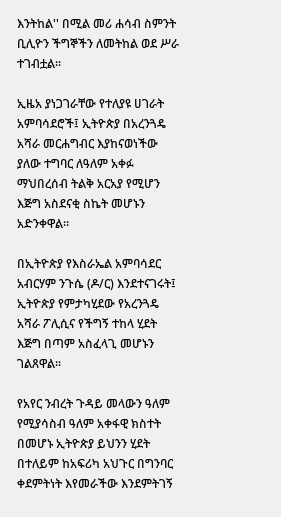እንትከል'' በሚል መሪ ሐሳብ ስምንት ቢሊዮን ችግኞችን ለመትከል ወደ ሥራ ተገብቷል፡፡

ኢዜአ ያነጋገራቸው የተለያዩ ሀገራት አምባሳደሮች፤ ኢትዮጵያ በአረንጓዴ አሻራ መርሐግብር እያከናወነችው ያለው ተግባር ለዓለም አቀፉ ማህበረሰብ ትልቅ አርአያ የሚሆን እጅግ አስደናቂ ስኬት መሆኑን አድንቀዋል።

በኢትዮጵያ የእስራኤል አምባሳደር አብርሃም ንጉሴ (ዶ/ር) እንደተናገሩት፤ ኢትዮጵያ የምታካሂደው የአረንጓዴ አሻራ ፖሊሲና የችግኝ ተከላ ሂደት እጅግ በጣም አስፈላጊ መሆኑን ገልጸዋል።

የአየር ንብረት ጉዳይ መላውን ዓለም የሚያሳስብ ዓለም አቀፋዊ ክስተት በመሆኑ ኢትዮጵያ ይህንን ሂደት በተለይም ከአፍሪካ አህጉር በግንባር ቀደምትነት እየመራችው እንደምትገኝ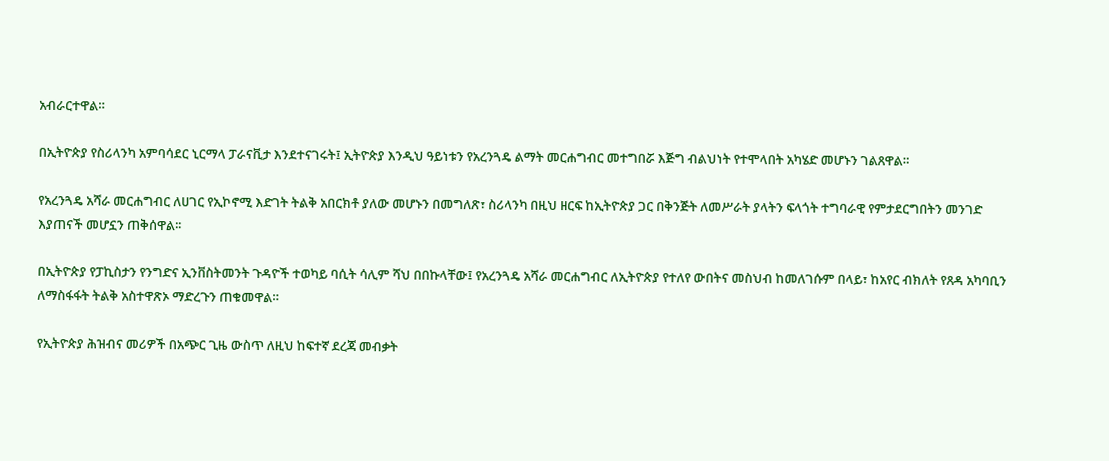አብራርተዋል።

በኢትዮጵያ የስሪላንካ አምባሳደር ኒርማላ ፓራናቪታ እንደተናገሩት፤ ኢትዮጵያ እንዲህ ዓይነቱን የአረንጓዴ ልማት መርሐግብር መተግበሯ እጅግ ብልህነት የተሞላበት አካሄድ መሆኑን ገልጸዋል።

የአረንጓዴ አሻራ መርሐግብር ለሀገር የኢኮኖሚ እድገት ትልቅ አበርክቶ ያለው መሆኑን በመግለጽ፣ ስሪላንካ በዚህ ዘርፍ ከኢትዮጵያ ጋር በቅንጅት ለመሥራት ያላትን ፍላጎት ተግባራዊ የምታደርግበትን መንገድ እያጠናች መሆኗን ጠቅሰዋል፡፡

በኢትዮጵያ የፓኪስታን የንግድና ኢንቨስትመንት ጉዳዮች ተወካይ ባሲት ሳሊም ሻህ በበኩላቸው፤ የአረንጓዴ አሻራ መርሐግብር ለኢትዮጵያ የተለየ ውበትና መስህብ ከመለገሱም በላይ፣ ከአየር ብክለት የጸዳ አካባቢን ለማስፋፋት ትልቅ አስተዋጽኦ ማድረጉን ጠቁመዋል።

የኢትዮጵያ ሕዝብና መሪዎች በአጭር ጊዜ ውስጥ ለዚህ ከፍተኛ ደረጃ መብቃት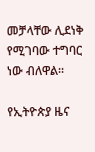መቻላቸው ሊደነቅ የሚገባው ተግባር ነው ብለዋል።

የኢትዮጵያ ዜና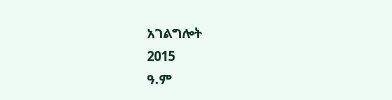አገልግሎት
2015
ዓ.ም